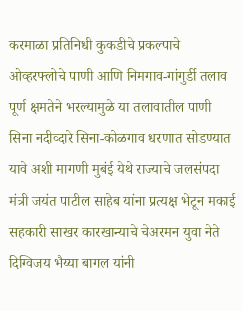करमाळा प्रतिनिधी कुकडीचे प्रकल्पाचे ओव्हरफ्लोचे पाणी आणि निमगाव-गांगुर्डी तलाव पूर्ण क्षमतेने भरल्यामुळे या तलावातील पाणी सिना नदीव्दारे सिना-कोळगाव धरणात सोडण्यात यावे अशी मागणी मुबंई येथे राज्याचे जलसंपदा मंत्री जयंत पाटील साहेब यांना प्रत्यक्ष भेटून मकाई सहकारी साखर कारखान्याचे चेअरमन युवा नेते दिग्विजय भैय्या बागल यांनी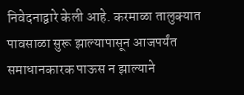निवेदनाद्वारे केली आहे. करमाळा तालुक्यात पावसाळा सुरू झाल्यापासून आजपर्यंत समाधानकारक पाऊस न झाल्याने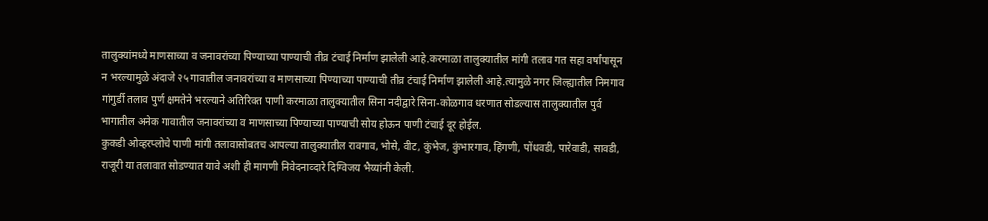तालुक्यांमध्ये माणसाच्या व जनावरांच्या पिण्याच्या पाण्याची तीव्र टंचाई निर्माण झालेली आहे.करमाळा तालुक्यातील मांगी तलाव गत सहा वर्षांपासून न भरल्यामुळे अंदाजे २५ गावातील जनावरांच्या व माणसाच्या पिण्याच्या पाण्याची तीव्र टंचाई निर्माण झालेली आहे.त्यामुळे नगर जिल्ह्यातील निमगाव गांगुर्डी तलाव पुर्ण क्षमतेने भरल्याने अतिरिक्त पाणी करमाळा तालुक्यातील सिना नदीद्वारे सिना-कोळगाव धरणात सोडल्यास तालुक्यातील पुर्व भागातील अनेक गावातील जनावरांच्या व माणसाच्या पिण्याच्या पाण्याची सोय होऊन पाणी टंचाई दूर होईल.
कुकडी ओव्हरप्लोचे पाणी मांगी तलावासोबतच आपल्या तालुक्यातील रावगाव, भोसे, वीट, कुंभेज, कुंभारगाव, हिंगणी, पोंधवडी, पारेवाडी, सावडी, राजूरी या तलावात सोडण्यात यावे अशी ही मागणी निवेदनाव्दारे दिग्विजय भैय्यांनी केली.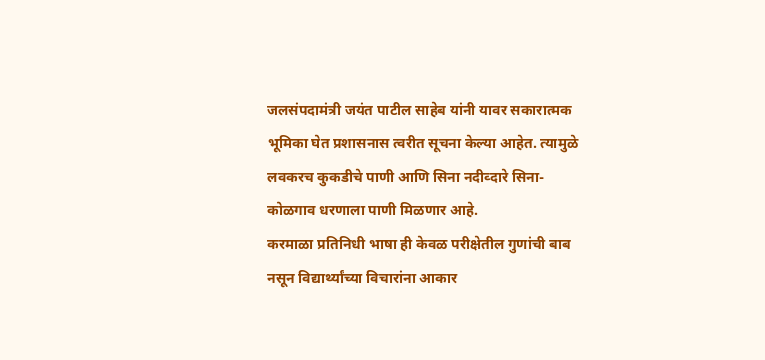जलसंपदामंत्री जयंत पाटील साहेब यांनी यावर सकारात्मक भूमिका घेत प्रशासनास त्वरीत सूचना केल्या आहेत. त्यामुळे लवकरच कुकडीचे पाणी आणि सिना नदीव्दारे सिना-कोळगाव धरणाला पाणी मिळणार आहे.
करमाळा प्रतिनिधी भाषा ही केवळ परीक्षेतील गुणांची बाब नसून विद्यार्थ्यांच्या विचारांना आकार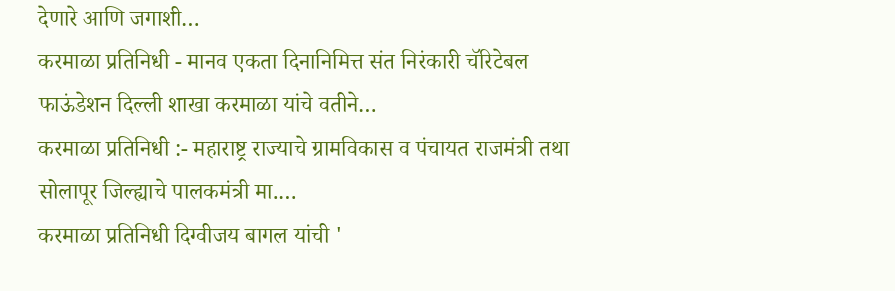देणारे आणि जगाशी…
करमाळा प्रतिनिधी - मानव एकता दिनानिमित्त संत निरंकारी चॅरिटेबल फाऊंडेशन दिल्ली शाखा करमाळा यांचे वतीने…
करमाळा प्रतिनिधी :- महाराष्ट्र राज्याचे ग्रामविकास व पंचायत राजमंत्री तथा सोलापूर जिल्ह्याचे पालकमंत्री मा.…
करमाळा प्रतिनिधी दिग्वीजय बागल यांची '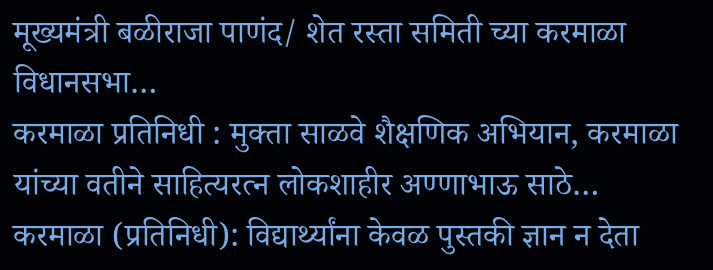मूख्यमंत्री बळीराजा पाणंद/ शेत रस्ता समिती च्या करमाळा विधानसभा…
करमाळा प्रतिनिधी : मुक्ता साळवे शैक्षणिक अभियान, करमाळा यांच्या वतीने साहित्यरत्न लोकशाहीर अण्णाभाऊ साठे…
करमाळा (प्रतिनिधी): विद्यार्थ्यांना केवळ पुस्तकी ज्ञान न देता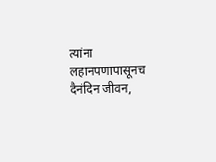त्यांना लहानपणापासूनच दैनंदिन जीवन,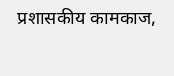प्रशासकीय कामकाज,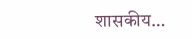शासकीय…